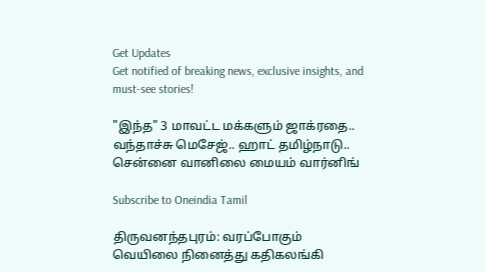Get Updates
Get notified of breaking news, exclusive insights, and must-see stories!

"இந்த" 3 மாவட்ட மக்களும் ஜாக்ரதை.. வந்தாச்சு மெசேஜ்.. ஹாட் தமிழ்நாடு.. சென்னை வானிலை மையம் வார்னிங்

Subscribe to Oneindia Tamil

திருவனந்தபுரம்: வரப்போகும் வெயிலை நினைத்து கதிகலங்கி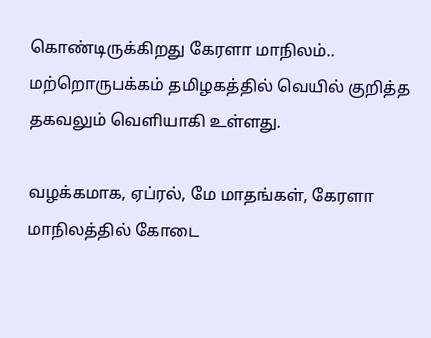கொண்டிருக்கிறது கேரளா மாநிலம்.. மற்றொருபக்கம் தமிழகத்தில் வெயில் குறித்த தகவலும் வெளியாகி உள்ளது.

வழக்கமாக, ஏப்ரல், மே மாதங்கள், கேரளா மாநிலத்தில் கோடை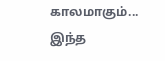காலமாகும்... இந்த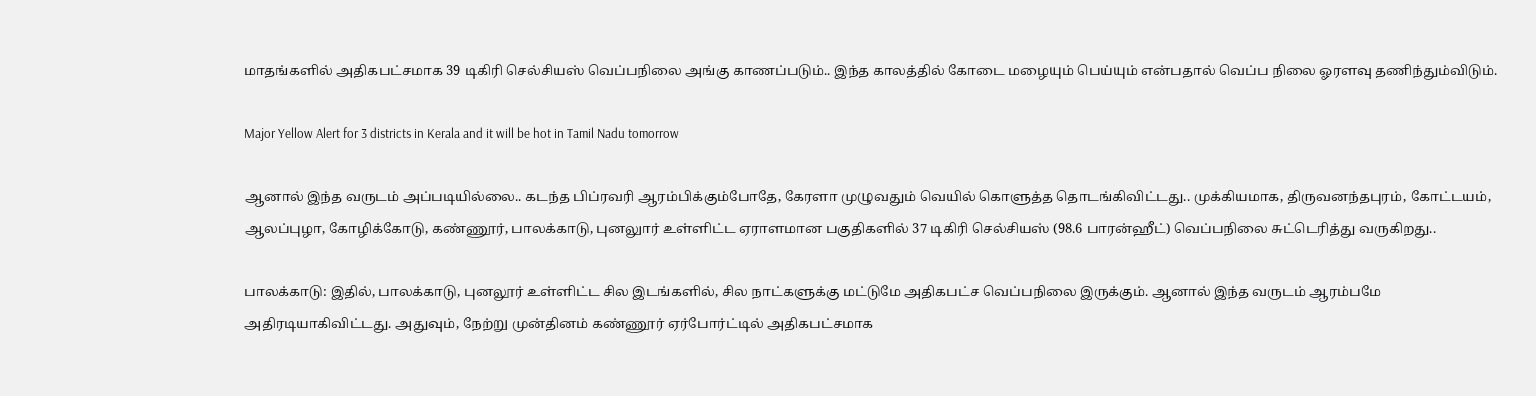மாதங்களில் அதிகபட்சமாக 39 டிகிரி செல்சியஸ் வெப்பநிலை அங்கு காணப்படும்.. இந்த காலத்தில் கோடை மழையும் பெய்யும் என்பதால் வெப்ப நிலை ஓரளவு தணிந்தும்விடும்.

Major Yellow Alert for 3 districts in Kerala and it will be hot in Tamil Nadu tomorrow

ஆனால் இந்த வருடம் அப்படியில்லை.. கடந்த பிப்ரவரி ஆரம்பிக்கும்போதே, கேரளா முழுவதும் வெயில் கொளுத்த தொடங்கிவிட்டது.. முக்கியமாக, திருவனந்தபுரம், கோட்டயம், ஆலப்புழா, கோழிக்கோடு, கண்ணூர், பாலக்காடு, புனலுார் உள்ளிட்ட ஏராளமான பகுதிகளில் 37 டிகிரி செல்சியஸ் (98.6 பாரன்ஹீட்) வெப்பநிலை சுட்டெரித்து வருகிறது..

பாலக்காடு: இதில், பாலக்காடு, புனலூர் உள்ளிட்ட சில இடங்களில், சில நாட்களுக்கு மட்டுமே அதிகபட்ச வெப்பநிலை இருக்கும். ஆனால் இந்த வருடம் ஆரம்பமே அதிரடியாகிவிட்டது. அதுவும், நேற்று முன்தினம் கண்ணூர் ஏர்போர்ட்டில் அதிகபட்சமாக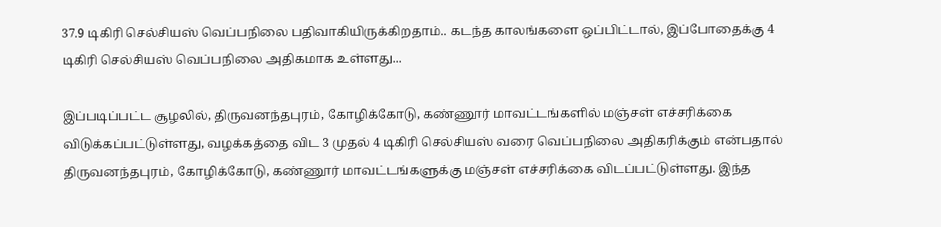37.9 டிகிரி செல்சியஸ் வெப்பநிலை பதிவாகியிருக்கிறதாம்.. கடந்த காலங்களை ஒப்பிட்டால், இப்போதைக்கு 4 டிகிரி செல்சியஸ் வெப்பநிலை அதிகமாக உள்ளது...

இப்படிப்பட்ட சூழலில், திருவனந்தபுரம், கோழிக்கோடு, கண்ணூர் மாவட்டங்களில் மஞ்சள் எச்சரிக்கை விடுக்கப்பட்டுள்ளது, வழக்கத்தை விட 3 முதல் 4 டிகிரி செல்சியஸ் வரை வெப்பநிலை அதிகரிக்கும் என்பதால் திருவனந்தபுரம், கோழிக்கோடு, கண்ணூர் மாவட்டங்களுக்கு மஞ்சள் எச்சரிக்கை விடப்பட்டுள்ளது. இந்த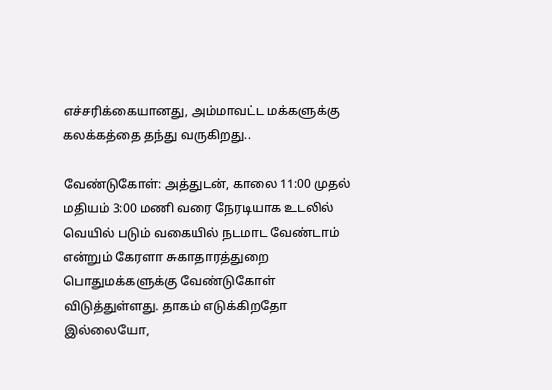எச்சரிக்கையானது, அம்மாவட்ட மக்களுக்கு கலக்கத்தை தந்து வருகிறது..

வேண்டுகோள்: அத்துடன், காலை 11:00 முதல் மதியம் 3:00 மணி வரை நேரடியாக உடலில் வெயில் படும் வகையில் நடமாட வேண்டாம் என்றும் கேரளா சுகாதாரத்துறை பொதுமக்களுக்கு வேண்டுகோள் விடுத்துள்ளது. தாகம் எடுக்கிறதோ இல்லையோ,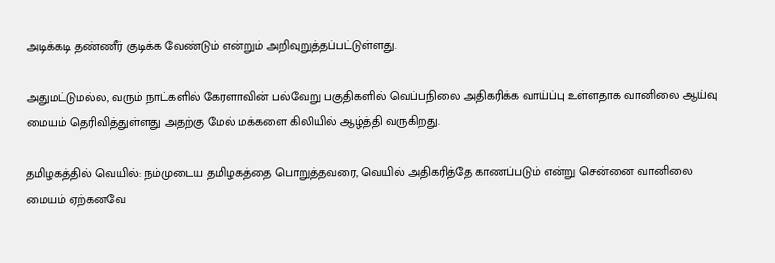அடிக்கடி தண்ணீர் குடிக்க வேண்டும் என்றும் அறிவுறுத்தப்பட்டுள்ளது.

அதுமட்டுமல்ல, வரும் நாட்களில் கேரளாவின் பல்வேறு பகுதிகளில் வெப்பநிலை அதிகரிக்க வாய்ப்பு உள்ளதாக வானிலை ஆய்வு மையம் தெரிவித்துள்ளது அதற்கு மேல் மக்களை கிலியில் ஆழ்த்தி வருகிறது.

தமிழகத்தில் வெயில்: நம்முடைய தமிழகத்தை பொறுத்தவரை, வெயில் அதிகரித்தே காணப்படும் என்று சென்னை வானிலை மையம் ஏற்கனவே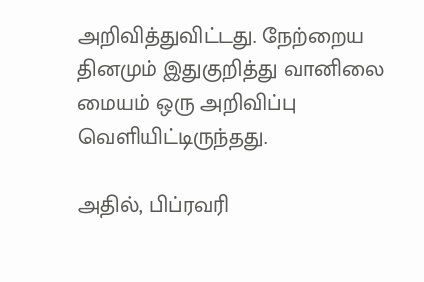அறிவித்துவிட்டது. நேற்றைய தினமும் இதுகுறித்து வானிலை மையம் ஒரு அறிவிப்பு வெளியிட்டிருந்தது.

அதில், பிப்ரவரி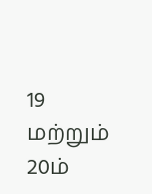19 மற்றும் 20ம்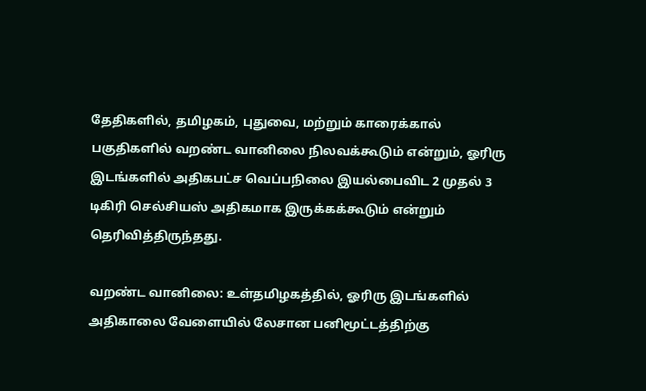தேதிகளில், தமிழகம், புதுவை, மற்றும் காரைக்கால் பகுதிகளில் வறண்ட வானிலை நிலவக்கூடும் என்றும், ஓரிரு இடங்களில் அதிகபட்ச வெப்பநிலை இயல்பைவிட 2 முதல் 3 டிகிரி செல்சியஸ் அதிகமாக இருக்கக்கூடும் என்றும் தெரிவித்திருந்தது.

வறண்ட வானிலை: உள்தமிழகத்தில், ஓரிரு இடங்களில் அதிகாலை வேளையில் லேசான பனிமூட்டத்திற்கு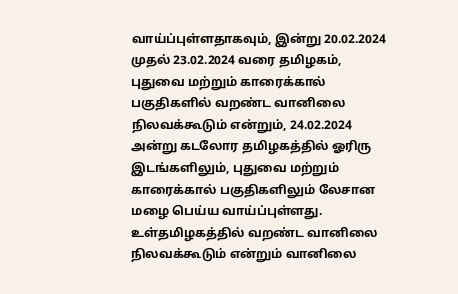வாய்ப்புள்ளதாகவும், இன்று 20.02.2024 முதல் 23.02.2024 வரை தமிழகம், புதுவை மற்றும் காரைக்கால் பகுதிகளில் வறண்ட வானிலை நிலவக்கூடும் என்றும், 24.02.2024 அன்று கடலோர தமிழகத்தில் ஓரிரு இடங்களிலும், புதுவை மற்றும் காரைக்கால் பகுதிகளிலும் லேசான மழை பெய்ய வாய்ப்புள்ளது. உள்தமிழகத்தில் வறண்ட வானிலை நிலவக்கூடும் என்றும் வானிலை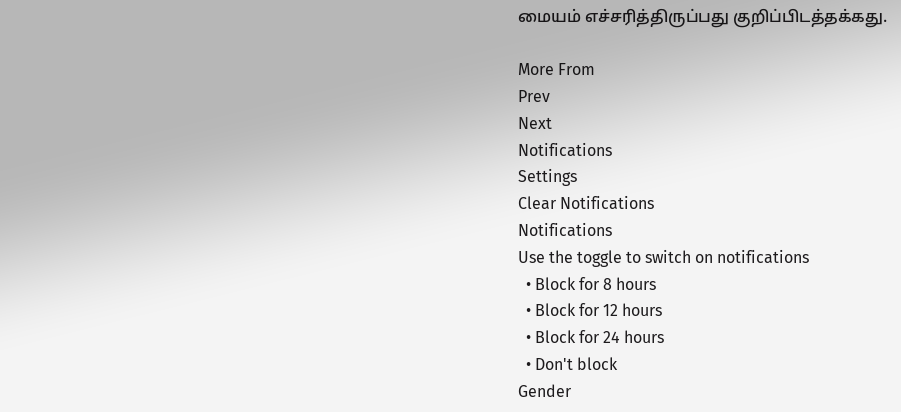மையம் எச்சரித்திருப்பது குறிப்பிடத்தக்கது.

More From
Prev
Next
Notifications
Settings
Clear Notifications
Notifications
Use the toggle to switch on notifications
  • Block for 8 hours
  • Block for 12 hours
  • Block for 24 hours
  • Don't block
Gender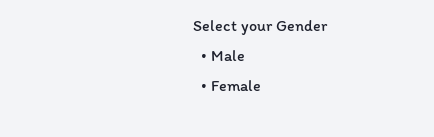Select your Gender
  • Male
  • Female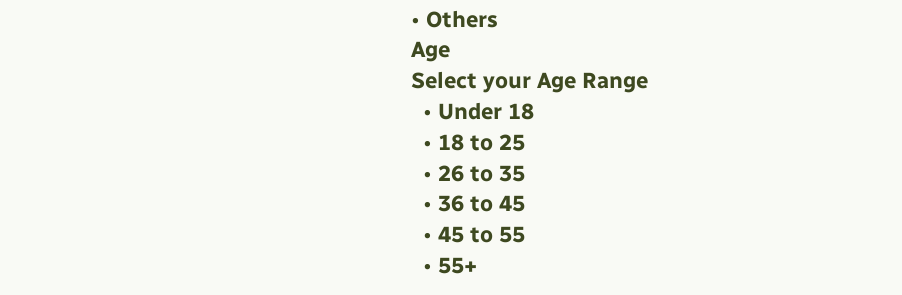• Others
Age
Select your Age Range
  • Under 18
  • 18 to 25
  • 26 to 35
  • 36 to 45
  • 45 to 55
  • 55+